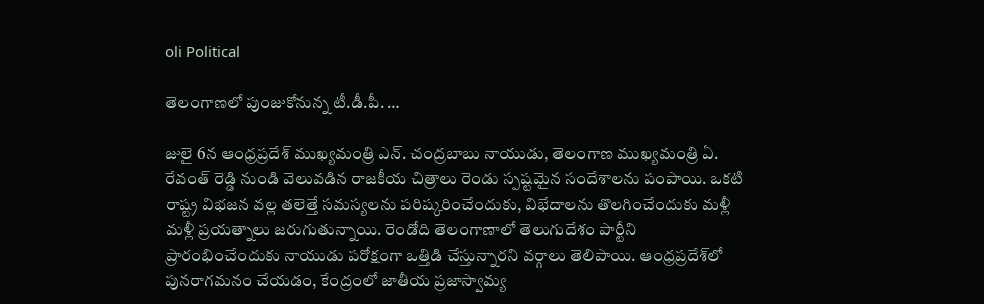oli Political

తెలంగాణలో పుంజుకోనున్న టీ.డీ.పీ. …

జులై 6న ఆంధ్రప్రదేశ్ ముఖ్యమంత్రి ఎన్. చంద్రబాబు నాయుడు, తెలంగాణ ముఖ్యమంత్రి ఏ. రేవంత్ రెడ్డి నుండి వెలువడిన రాజకీయ చిత్రాలు రెండు స్పష్టమైన సందేశాలను పంపాయి. ఒకటి రాష్ట్ర విభజన వల్ల తలెత్తే సమస్యలను పరిష్కరించేందుకు, విభేదాలను తొలగించేందుకు మళ్లీ మళ్లీ ప్రయత్నాలు జరుగుతున్నాయి. రెండోది తెలంగాణాలో తెలుగుదేశం పార్టీని ప్రారంభించేందుకు నాయుడు పరోక్షంగా ఒత్తిడి చేస్తున్నారని వర్గాలు తెలిపాయి. ఆంధ్రప్రదేశ్‌లో పునరాగమనం చేయడం, కేంద్రంలో జాతీయ ప్రజాస్వామ్య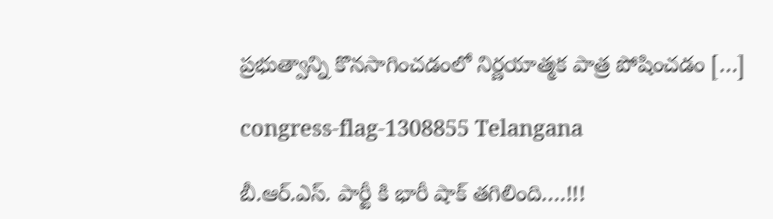ప్రభుత్వాన్ని కొనసాగించడంలో నిర్ణయాత్మక పాత్ర పోషించడం […]

congress-flag-1308855 Telangana

బీ.ఆర్‌.ఎస్. పార్టీ కి భారీ షాక్ తగిలింది….!!!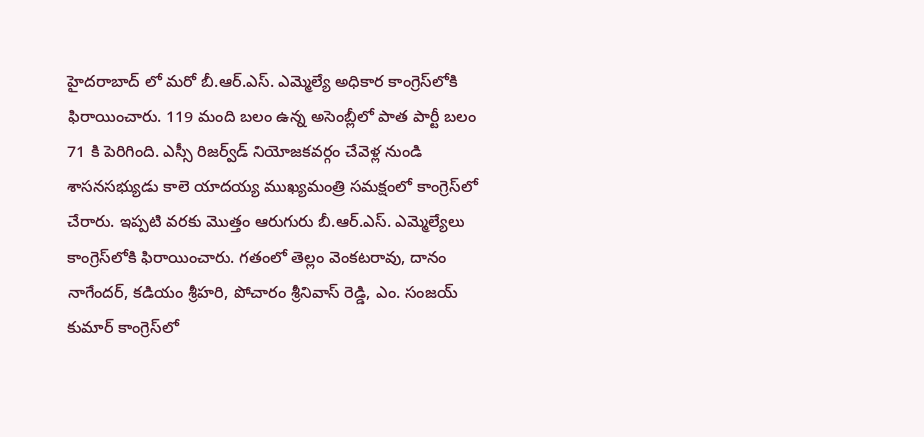హైదరాబాద్ లో మరో బీ.ఆర్.ఎస్. ఎమ్మెల్యే అధికార కాంగ్రెస్‌లోకి ఫిరాయించారు. 119 మంది బలం ఉన్న అసెంబ్లీలో పాత పార్టీ బలం 71 కి పెరిగింది. ఎస్సీ రిజర్వ్‌డ్ నియోజకవర్గం చేవెళ్ల నుండి శాసనసభ్యుడు కాలె యాదయ్య ముఖ్యమంత్రి సమక్షంలో కాంగ్రెస్‌లో చేరారు. ఇప్పటి వరకు మొత్తం ఆరుగురు బీ.ఆర్‌.ఎస్. ఎమ్మెల్యేలు కాంగ్రెస్‌లోకి ఫిరాయించారు. గతంలో తెల్లం వెంకటరావు, దానం నాగేందర్, కడియం శ్రీహరి, పోచారం శ్రీనివాస్ రెడ్డి, ఎం. సంజయ్ కుమార్ కాంగ్రెస్‌లో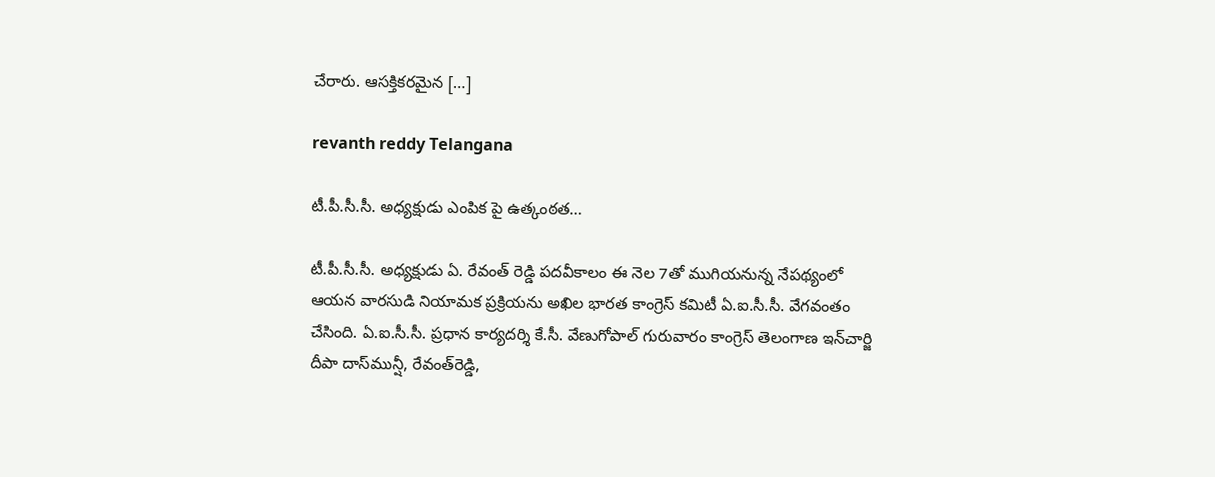చేరారు. ఆసక్తికరమైన […]

revanth reddy Telangana

టీ.పీ.సీ.సీ. అధ్యక్షుడు ఎంపిక పై ఉత్కంఠత…

టీ.పీ.సీ.సీ. అధ్యక్షుడు ఏ. రేవంత్ రెడ్డి పదవీకాలం ఈ నెల 7తో ముగియనున్న నేపథ్యంలో ఆయన వారసుడి నియామక ప్రక్రియను అఖిల భారత కాంగ్రెస్ కమిటీ ఏ.ఐ.సీ.సీ. వేగవంతం చేసింది. ఏ.ఐ.సీ.సీ. ప్రధాన కార్యదర్శి కే.సీ. వేణుగోపాల్‌ గురువారం కాంగ్రెస్‌ తెలంగాణ ఇన్‌చార్జి దీపా దాస్‌మున్షీ, రేవంత్‌రెడ్డి,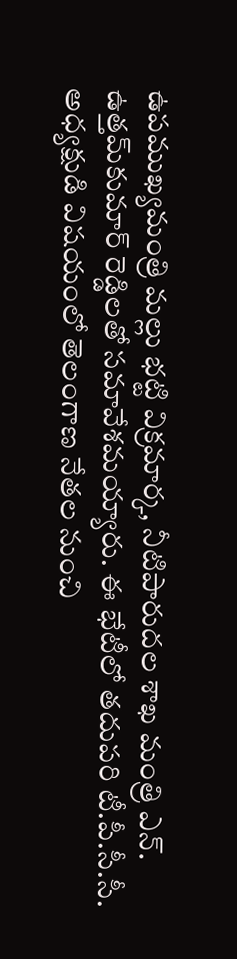ఉపముఖ్యమంత్రి మల్లు భట్టి విక్రమార్క, నీటిపారుదల శాఖ మంత్రి ఎన్‌. ఉత్తమ్‌కుమార్‌ రెడ్డిలతో సమావేశమయ్యారు. ఈ భేటీలో తదుపరి టీ.పీ.సీ.సీ. అధ్యక్షుడి విషయంలో తెలంగాణ నేతల నుంచి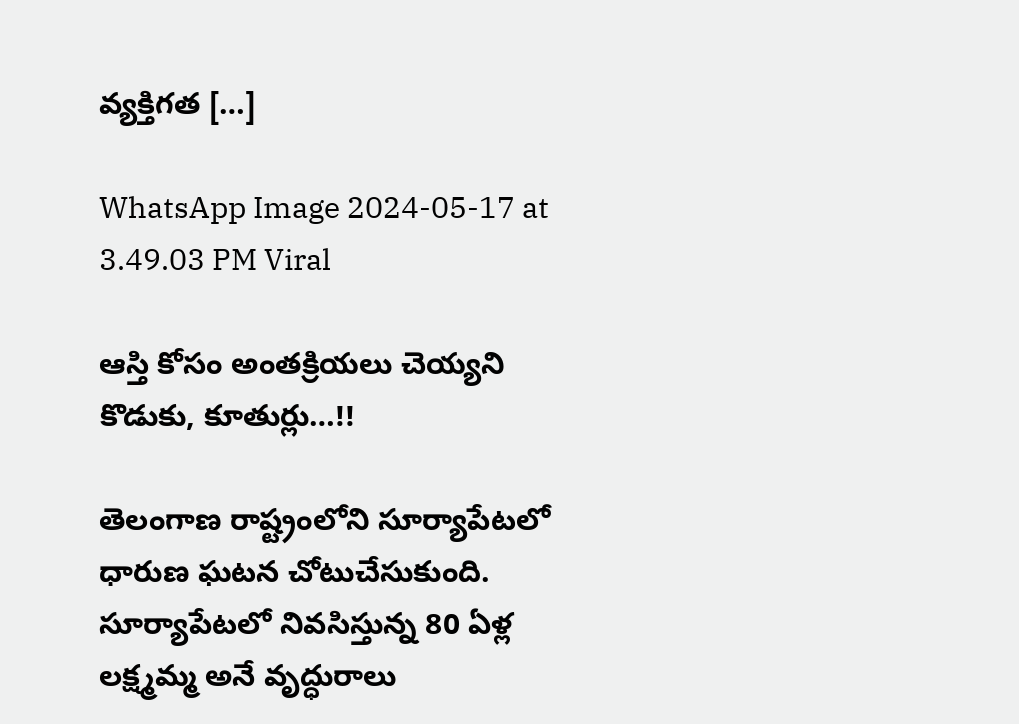వ్యక్తిగత […]

WhatsApp Image 2024-05-17 at 3.49.03 PM Viral

ఆస్తి కోసం అంతక్రియలు చెయ్యని కొడుకు, కూతుర్లు…!!

తెలంగాణ రాష్ట్రంలోని సూర్యాపేటలో ధారుణ ఘటన చోటుచేసుకుంది. సూర్యాపేటలో నివసిస్తున్న 80 ఏళ్ల లక్ష్మమ్మ అనే వృద్ధురాలు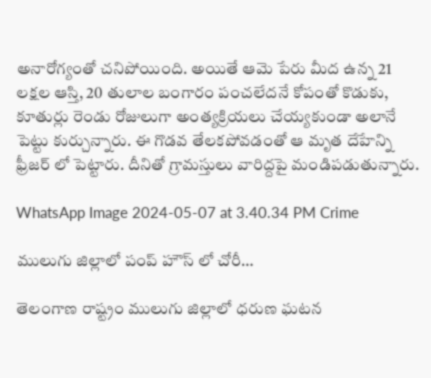అనారోగ్యంతో చనిపోయింది. అయితే ఆమె పేరు మీద ఉన్న 21 లక్షల ఆస్తి, 20 తులాల బంగారం పంచలేదనే కోపంతో కొడుకు, కూతుర్లు రెండు రోజులుగా అంత్యక్రియలు చేయ్యకుండా అలానే పెట్టు కుర్చున్నారు. ఈ గొడవ తేలకపోవడంతో ఆ మృత దేహేన్ని ఫ్రీజర్ లో పెట్టారు. దీనితో గ్రామస్తులు వారిద్దపై మండిపడుతున్నారు.

WhatsApp Image 2024-05-07 at 3.40.34 PM Crime

ములుగు జిల్లాలో పంప్ హౌస్ లో చోరీ…

తెలంగాణ రాష్ట్రం ములుగు జిల్లాలో ధరుణ ఘటన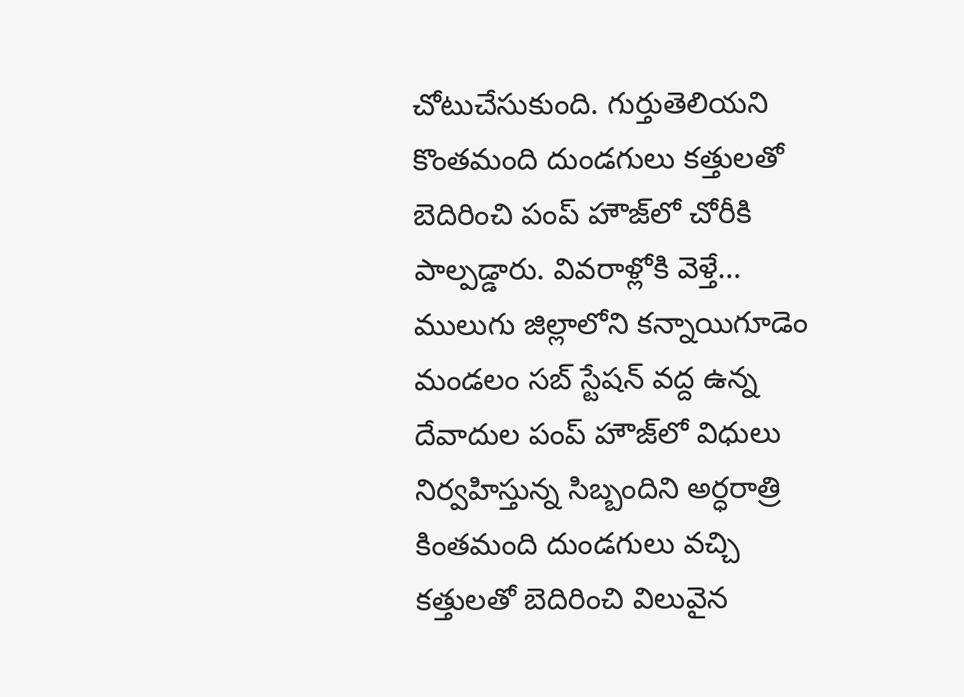చోటుచేసుకుంది. గుర్తుతెలియని కొంతమంది దుండగులు కత్తులతో బెదిరించి పంప్ హౌజ్‌లో చోరీకి పాల్పడ్డారు. వివరాళ్లోకి వెళ్తే… ములుగు జిల్లాలోని కన్నాయిగూడెం మండలం సబ్ స్టేషన్ వద్ద ఉన్న దేవాదుల పంప్ హౌజ్‌లో విధులు నిర్వహిస్తున్న సిబ్బందిని అర్ధరాత్రి కింతమంది దుండగులు వచ్చి కత్తులతో బెదిరించి విలువైన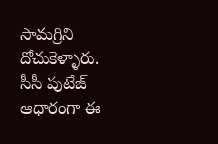సామగ్రిని దోచుకెళ్ళారు. సీసీ పుటేజ్ ఆధారంగా ఈ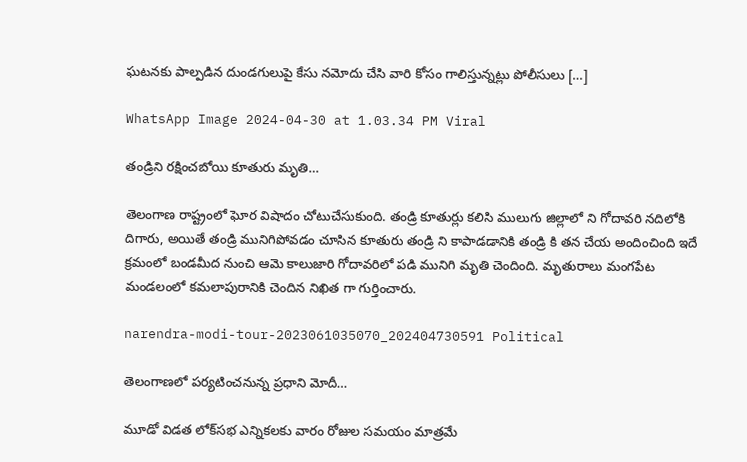ఘటనకు పాల్పడిన దుండగులుపై కేసు నమోదు చేసి వారి కోసం గాలిస్తున్నట్లు పోలీసులు […]

WhatsApp Image 2024-04-30 at 1.03.34 PM Viral

తండ్రిని రక్షించబోయి కూతురు మృతి…

తెలంగాణ రాష్ట్రంలో ఘోర విషాదం చోటుచేసుకుంది. తండ్రి కూతుర్లు కలిసి ములుగు జిల్లాలో ని గోదావరి నదిలోకి దిగారు, అయితే తండ్రి మునిగిపోవడం చూసిన కూతురు తండ్రి ని కాపాడడానికి తండ్రి కి తన చేయ అందించింది ఇదే క్రమంలో బండమీద నుంచి ఆమె కాలుజారి గోదావరిలో పడి మునిగి మృతి చెందింది. మృతురాలు మంగపేట మండలంలో కమలాపురానికి చెందిన నిఖిత గా గుర్తించారు.

narendra-modi-tour-2023061035070_202404730591 Political

తెలంగాణలో పర్యటించనున్న ప్రధాని మోదీ…

మూడో విడత లోక్‌సభ ఎన్నికలకు వారం రోజుల సమయం మాత్రమే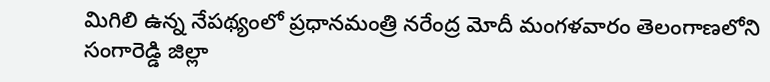మిగిలి ఉన్న నేపథ్యంలో ప్రధానమంత్రి నరేంద్ర మోదీ మంగళవారం తెలంగాణలోని సంగారెడ్డి జిల్లా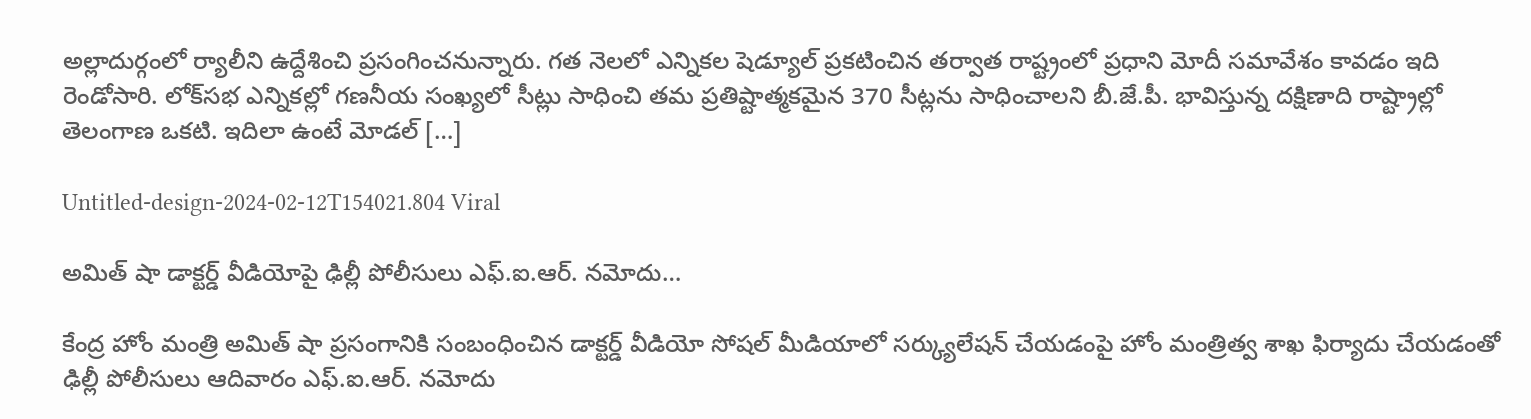అల్లాదుర్గంలో ర్యాలీని ఉద్దేశించి ప్రసంగించనున్నారు. గత నెలలో ఎన్నికల షెడ్యూల్‌ ప్రకటించిన తర్వాత రాష్ట్రంలో ప్రధాని మోదీ సమావేశం కావడం ఇది రెండోసారి. లోక్‌సభ ఎన్నికల్లో గణనీయ సంఖ్యలో సీట్లు సాధించి తమ ప్రతిష్టాత్మకమైన 370 సీట్లను సాధించాలని బీ.జే.పీ. భావిస్తున్న దక్షిణాది రాష్ట్రాల్లో తెలంగాణ ఒకటి. ఇదిలా ఉంటే మోడల్ […]

Untitled-design-2024-02-12T154021.804 Viral

అమిత్ షా డాక్టర్డ్ వీడియోపై ఢిల్లీ పోలీసులు ఎఫ్.ఐ.ఆర్. నమోదు…

కేంద్ర హోం మంత్రి అమిత్ షా ప్రసంగానికి సంబంధించిన డాక్టర్డ్ వీడియో సోషల్ మీడియాలో సర్క్యులేషన్ చేయడంపై హోం మంత్రిత్వ శాఖ ఫిర్యాదు చేయడంతో ఢిల్లీ పోలీసులు ఆదివారం ఎఫ్.ఐ.ఆర్. నమోదు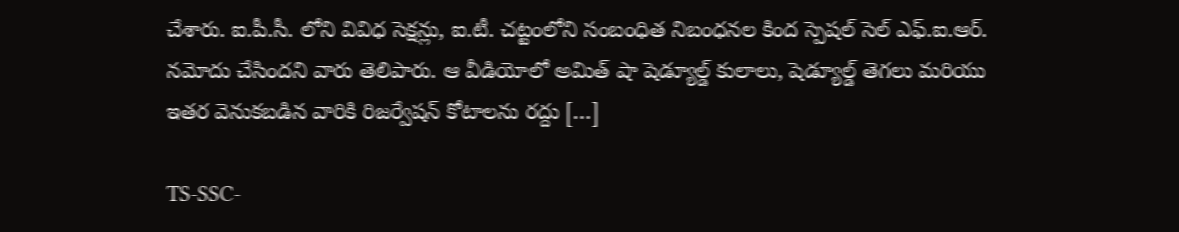చేశారు. ఐ.పీ.సీ. లోని వివిధ సెక్షన్లు, ఐ.టీ. చట్టంలోని సంబంధిత నిబంధనల కింద స్పెషల్ సెల్ ఎఫ్.ఐ.ఆర్. నమోదు చేసిందని వారు తెలిపారు. ఆ వీడియోలో అమిత్ షా షెడ్యూల్డ్ కులాలు, షెడ్యూల్డ్ తెగలు మరియు ఇతర వెనుకబడిన వారికి రిజర్వేషన్ కోటాలను రద్దు […]

TS-SSC-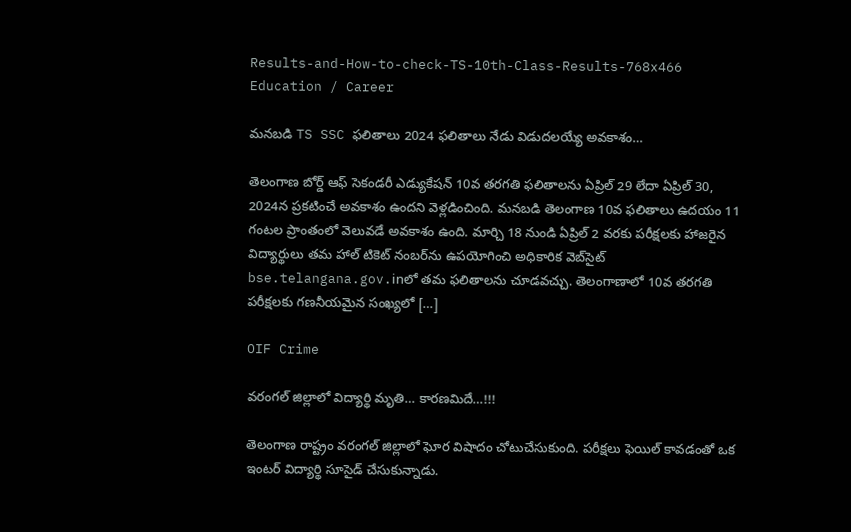Results-and-How-to-check-TS-10th-Class-Results-768x466 Education / Career

మనబడి TS SSC ఫలితాలు 2024 ఫలితాలు నేడు విడుదలయ్యే అవకాశం…

తెలంగాణ బోర్డ్ ఆఫ్ సెకండరీ ఎడ్యుకేషన్ 10వ తరగతి ఫలితాలను ఏప్రిల్ 29 లేదా ఏప్రిల్ 30, 2024న ప్రకటించే అవకాశం ఉందని వెళ్లడించింది. మనబడి తెలంగాణ 10వ ఫలితాలు ఉదయం 11 గంటల ప్రాంతంలో వెలువడే అవకాశం ఉంది. మార్చి 18 నుండి ఏప్రిల్ 2 వరకు పరీక్షలకు హాజరైన విద్యార్థులు తమ హాల్ టికెట్ నంబర్‌ను ఉపయోగించి అధికారిక వెబ్‌సైట్ bse.telangana.gov.inలో తమ ఫలితాలను చూడవచ్చు. తెలంగాణాలో 10వ తరగతి పరీక్షలకు గణనీయమైన సంఖ్యలో […]

OIF Crime

వరంగల్ జిల్లాలో విద్యార్థి మృతి… కారణమిదే…!!!

తెలంగాణ రాష్ట్రం వరంగల్ జిల్లాలో ఘోర విషాదం చోటుచేసుకుంది. పరీక్షలు ఫెయిల్ కావడంతో ఒక ఇంటర్ విద్యార్థి సూసైడ్ చేసుకున్నాడు.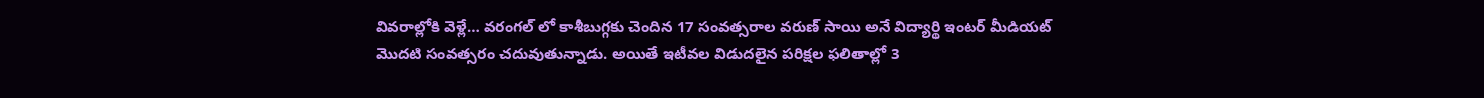వివరాల్లోకి వెళ్లే… వరంగల్ లో కాశీబుగ్గకు చెందిన 17 సంవత్సరాల వరుణ్ సాయి అనే విద్యార్థి ఇంటర్ మీడియట్ మొదటి సంవత్సరం చదువుతున్నాడు. అయితే ఇటీవల విడుదలైన పరిక్షల ఫలితాల్లో 3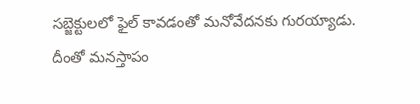సబ్జెక్టులలో ఫైల్ కావడంతో మనోవేదనకు గురయ్యాడు. దీంతో మనస్తాపం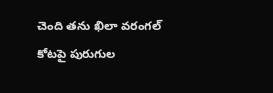చెంది తను ఖిలా వరంగల్ కోటపై పురుగుల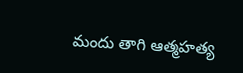మందు తాగి ఆత్మహత్య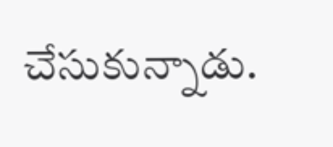చేసుకున్నాడు.